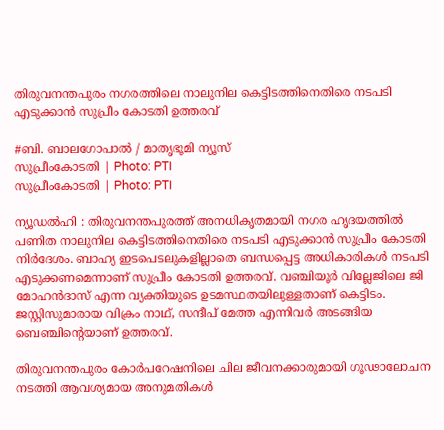തിരുവനന്തപുരം നഗരത്തിലെ നാലുനില കെട്ടിടത്തിനെതിരെ നടപടി എടുക്കാൻ സുപ്രീം കോടതി ഉത്തരവ്

#ബി. ബാലഗോപാൽ / മാതൃഭൂമി ന്യൂസ്
സുപ്രീംകോടതി | Photo: PTI
സുപ്രീംകോടതി | Photo: PTI

ന്യൂഡൽഹി : തിരുവനന്തപുരത്ത് അനധികൃതമായി നഗര ഹൃദയത്തിൽ പണിത നാലുനില കെട്ടിടത്തിനെതിരെ നടപടി എടുക്കാൻ സുപ്രീം കോടതി നിർദേശം. ബാഹ്യ ഇടപെടലുകളില്ലാതെ ബന്ധപ്പെട്ട അധികാരികൾ നടപടി എടുക്കണമെന്നാണ് സുപ്രീം കോടതി ഉത്തരവ്. വഞ്ചിയൂർ വില്ലേജിലെ ജി മോഹൻദാസ് എന്ന വ്യക്തിയുടെ ഉടമസ്ഥതയിലുള്ളതാണ് കെട്ടിടം. ജസ്റ്റിസുമാരായ വിക്രം നാഥ്‌, സന്ദീപ് മേത്ത എന്നിവർ അടങ്ങിയ ബെഞ്ചിന്റെയാണ് ഉത്തരവ്.

തിരുവനന്തപുരം കോർപറേഷനിലെ ചില ജീവനക്കാരുമായി ഗൂഢാലോചന നടത്തി ആവശ്യമായ അനുമതികൾ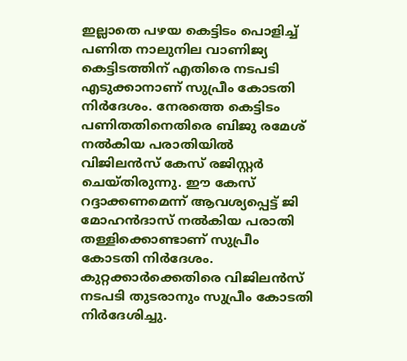ഇല്ലാതെ പഴയ കെട്ടിടം പൊളിച്ച് പണിത നാലുനില വാണിജ്യ കെട്ടിടത്തിന് എതിരെ നടപടി എടുക്കാനാണ് സുപ്രീം കോടതി നിർദേശം. നേരത്തെ കെട്ടിടം പണിതതിനെതിരെ ബിജു രമേശ് നൽകിയ പരാതിയിൽ വിജിലൻസ് കേസ് രജിസ്റ്റർ ചെയ്തിരുന്നു. ഈ കേസ് റദ്ദാക്കണമെന്ന് ആവശ്യപ്പെട്ട് ജി മോഹൻദാസ് നൽകിയ പരാതി തള്ളിക്കൊണ്ടാണ് സുപ്രീം കോടതി നിർദേശം. കുറ്റക്കാർക്കെതിരെ വിജിലൻസ് നടപടി തുടരാനും സുപ്രീം കോടതി നിർദേശിച്ചു.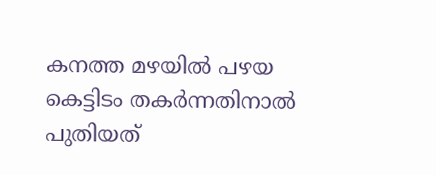കനത്ത മഴയിൽ പഴയ കെട്ടിടം തകർന്നതിനാൽ പുതിയത്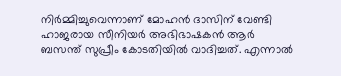നിർമ്മിച്ചുവെന്നാണ് മോഹൻ ദാസിന് വേണ്ടി ഹാജരായ സീനിയർ അഭിഭാഷകൻ ആർ ബസന്ത് സുപ്രീം കോടതിയിൽ വാദിച്ചത്. എന്നാൽ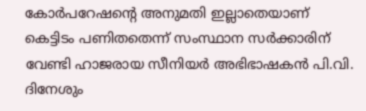കോർപറേഷന്റെ അനുമതി ഇല്ലാതെയാണ് കെട്ടിടം പണിതതെന്ന് സംസ്ഥാന സർക്കാരിന് വേണ്ടി ഹാജരായ സീനിയർ അഭിഭാഷകൻ പി.വി. ദിനേശും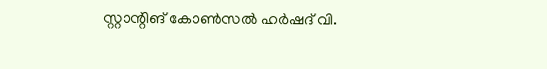സ്റ്റാന്റിങ് കോൺസൽ ഹർഷദ് വി.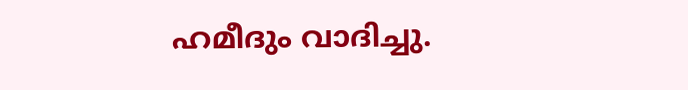ഹമീദും വാദിച്ചു.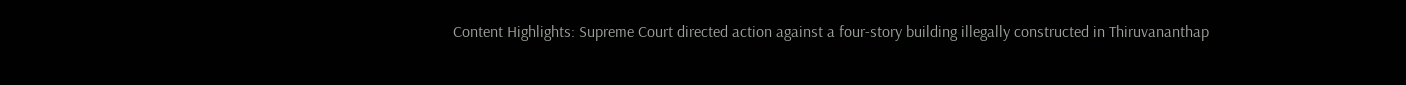Content Highlights: Supreme Court directed action against a four-story building illegally constructed in Thiruvananthap